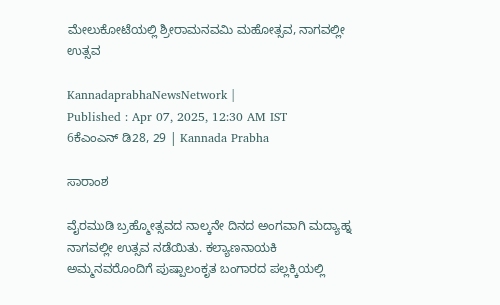ಮೇಲುಕೋಟೆಯಲ್ಲಿ ಶ್ರೀರಾಮನವಮಿ ಮಹೋತ್ಸವ, ನಾಗವಲ್ಲೀ ಉತ್ಸವ

KannadaprabhaNewsNetwork |
Published : Apr 07, 2025, 12:30 AM IST
6ಕೆಎಂಎನ್ ಡಿ28, 29 | Kannada Prabha

ಸಾರಾಂಶ

ವೈರಮುಡಿ ಬ್ರಹ್ಮೋತ್ಸವದ ನಾಲ್ಕನೇ ದಿನದ ಅಂಗವಾಗಿ ಮದ್ಯಾಹ್ನ ನಾಗವಲ್ಲೀ ಉತ್ಸವ ನಡೆಯಿತು. ಕಲ್ಯಾಣನಾಯಕಿ ಅಮ್ಮನವರೊಂದಿಗೆ ಪುಷ್ಪಾಲಂಕೃತ ಬಂಗಾರದ ಪಲ್ಲಕ್ಕಿಯಲ್ಲಿ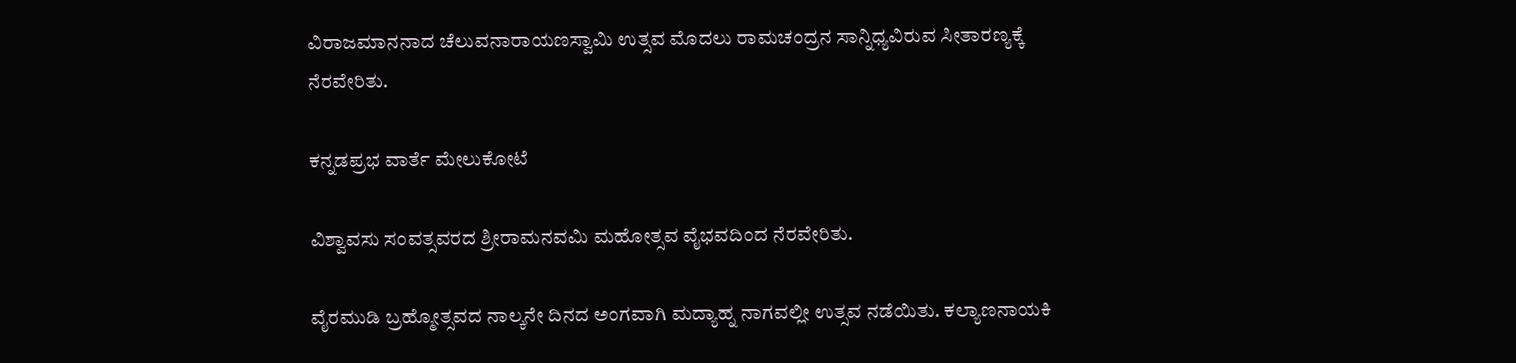ವಿರಾಜಮಾನನಾದ ಚೆಲುವನಾರಾಯಣಸ್ವಾಮಿ ಉತ್ಸವ ಮೊದಲು ರಾಮಚಂದ್ರನ ಸಾನ್ನಿಧ್ಯವಿರುವ ಸೀತಾರಣ್ಯಕ್ಕೆ ನೆರವೇರಿತು.

ಕನ್ನಡಪ್ರಭ ವಾರ್ತೆ ಮೇಲುಕೋಟೆ

ವಿಶ್ವಾವಸು ಸಂವತ್ಸವರದ ಶ್ರೀರಾಮನವಮಿ ಮಹೋತ್ಸವ ವೈಭವದಿಂದ ನೆರವೇರಿತು.

ವೈರಮುಡಿ ಬ್ರಹ್ಮೋತ್ಸವದ ನಾಲ್ಕನೇ ದಿನದ ಅಂಗವಾಗಿ ಮದ್ಯಾಹ್ನ ನಾಗವಲ್ಲೀ ಉತ್ಸವ ನಡೆಯಿತು. ಕಲ್ಯಾಣನಾಯಕಿ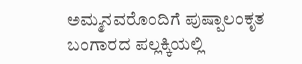ಅಮ್ಮನವರೊಂದಿಗೆ ಪುಷ್ಪಾಲಂಕೃತ ಬಂಗಾರದ ಪಲ್ಲಕ್ಕಿಯಲ್ಲಿ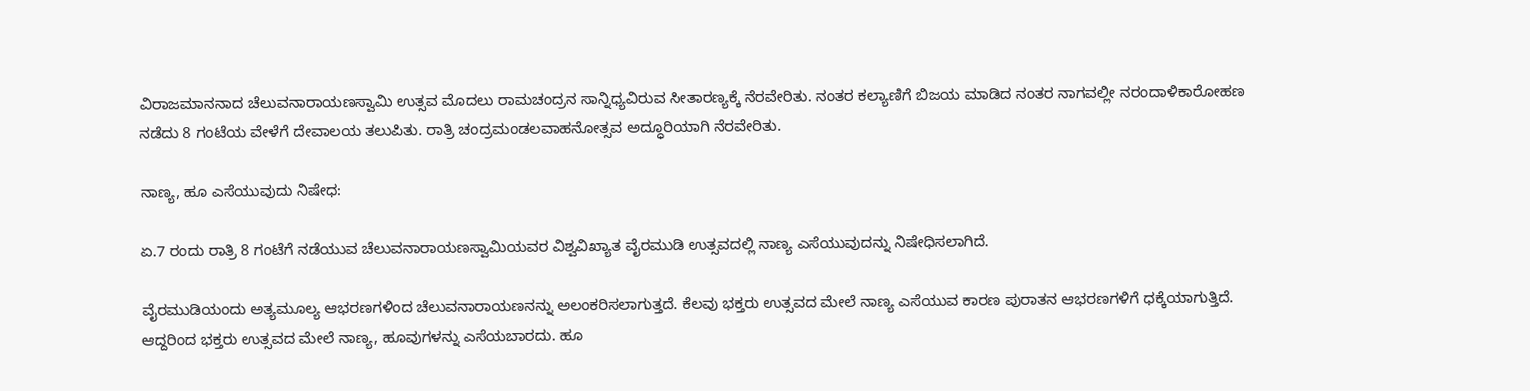ವಿರಾಜಮಾನನಾದ ಚೆಲುವನಾರಾಯಣಸ್ವಾಮಿ ಉತ್ಸವ ಮೊದಲು ರಾಮಚಂದ್ರನ ಸಾನ್ನಿಧ್ಯವಿರುವ ಸೀತಾರಣ್ಯಕ್ಕೆ ನೆರವೇರಿತು. ನಂತರ ಕಲ್ಯಾಣಿಗೆ ಬಿಜಯ ಮಾಡಿದ ನಂತರ ನಾಗವಲ್ಲೀ ನರಂದಾಳಿಕಾರೋಹಣ ನಡೆದು 8 ಗಂಟೆಯ ವೇಳೆಗೆ ದೇವಾಲಯ ತಲುಪಿತು. ರಾತ್ರಿ ಚಂದ್ರಮಂಡಲವಾಹನೋತ್ಸವ ಅದ್ಧೂರಿಯಾಗಿ ನೆರವೇರಿತು.

ನಾಣ್ಯ, ಹೂ ಎಸೆಯುವುದು ನಿಷೇಧ:

ಏ.7 ರಂದು ರಾತ್ರಿ 8 ಗಂಟೆಗೆ ನಡೆಯುವ ಚೆಲುವನಾರಾಯಣಸ್ವಾಮಿಯವರ ವಿಶ್ವವಿಖ್ಯಾತ ವೈರಮುಡಿ ಉತ್ಸವದಲ್ಲಿ ನಾಣ್ಯ ಎಸೆಯುವುದನ್ನು ನಿಷೇಧಿಸಲಾಗಿದೆ.

ವೈರಮುಡಿಯಂದು ಅತ್ಯಮೂಲ್ಯ ಆಭರಣಗಳಿಂದ ಚೆಲುವನಾರಾಯಣನನ್ನು ಅಲಂಕರಿಸಲಾಗುತ್ತದೆ. ಕೆಲವು ಭಕ್ತರು ಉತ್ಸವದ ಮೇಲೆ ನಾಣ್ಯ ಎಸೆಯುವ ಕಾರಣ ಪುರಾತನ ಆಭರಣಗಳಿಗೆ ಧಕ್ಕೆಯಾಗುತ್ತಿದೆ. ಆದ್ದರಿಂದ ಭಕ್ತರು ಉತ್ಸವದ ಮೇಲೆ ನಾಣ್ಯ, ಹೂವುಗಳನ್ನು ಎಸೆಯಬಾರದು. ಹೂ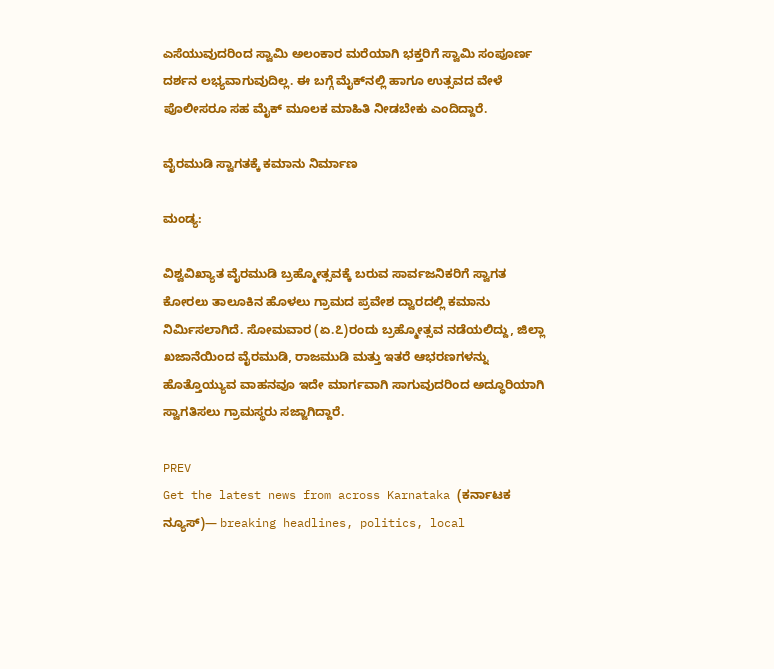ಎಸೆಯುವುದರಿಂದ ಸ್ವಾಮಿ ಅಲಂಕಾರ ಮರೆಯಾಗಿ ಭಕ್ತರಿಗೆ ಸ್ವಾಮಿ ಸಂಪೂರ್ಣ ದರ್ಶನ ಲಭ್ಯವಾಗುವುದಿಲ್ಲ. ಈ ಬಗ್ಗೆ ಮೈಕ್‌ನಲ್ಲಿ ಹಾಗೂ ಉತ್ಸವದ ವೇಳೆ ಪೊಲೀಸರೂ ಸಹ ಮೈಕ್ ಮೂಲಕ ಮಾಹಿತಿ ನೀಡಬೇಕು ಎಂದಿದ್ದಾರೆ.

ವೈರಮುಡಿ ಸ್ವಾಗತಕ್ಕೆ ಕಮಾನು ನಿರ್ಮಾಣ

ಮಂಡ್ಯ:

ವಿಶ್ವವಿಖ್ಯಾತ ವೈರಮುಡಿ ಬ್ರಹ್ಮೋತ್ಸವಕ್ಕೆ ಬರುವ ಸಾರ್ವಜನಿಕರಿಗೆ ಸ್ವಾಗತ ಕೋರಲು ತಾಲೂಕಿನ ಹೊಳಲು ಗ್ರಾಮದ ಪ್ರವೇಶ ದ್ವಾರದಲ್ಲಿ ಕಮಾನು ನಿರ್ಮಿಸಲಾಗಿದೆ. ಸೋಮವಾರ (ಏ.೭)ರಂದು ಬ್ರಹ್ಮೋತ್ಸವ ನಡೆಯಲಿದ್ದು, ಜಿಲ್ಲಾ ಖಜಾನೆಯಿಂದ ವೈರಮುಡಿ, ರಾಜಮುಡಿ ಮತ್ತು ಇತರೆ ಆಭರಣಗಳನ್ನು ಹೊತ್ತೊಯ್ಯುವ ವಾಹನವೂ ಇದೇ ಮಾರ್ಗವಾಗಿ ಸಾಗುವುದರಿಂದ ಅದ್ಧೂರಿಯಾಗಿ ಸ್ವಾಗತಿಸಲು ಗ್ರಾಮಸ್ಥರು ಸಜ್ಜಾಗಿದ್ದಾರೆ.

PREV
Get the latest news from across Karnataka (ಕರ್ನಾಟಕ ನ್ಯೂಸ್)— breaking headlines, politics, local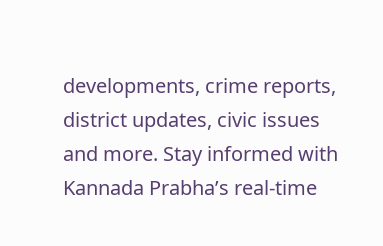developments, crime reports, district updates, civic issues and more. Stay informed with Kannada Prabha’s real‑time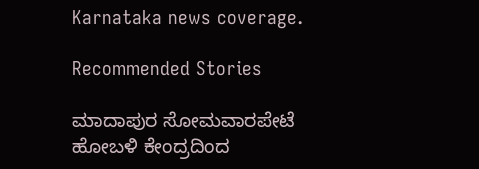Karnataka news coverage.

Recommended Stories

ಮಾದಾಪುರ ಸೋಮವಾರಪೇಟೆ ಹೋಬಳಿ ಕೇಂದ್ರದಿಂದ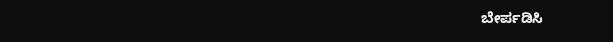ಬೇರ್ಪಡಿಸಿ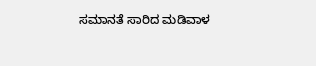ಸಮಾನತೆ ಸಾರಿದ ಮಡಿವಾಳ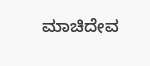ಮಾಚಿದೇವ